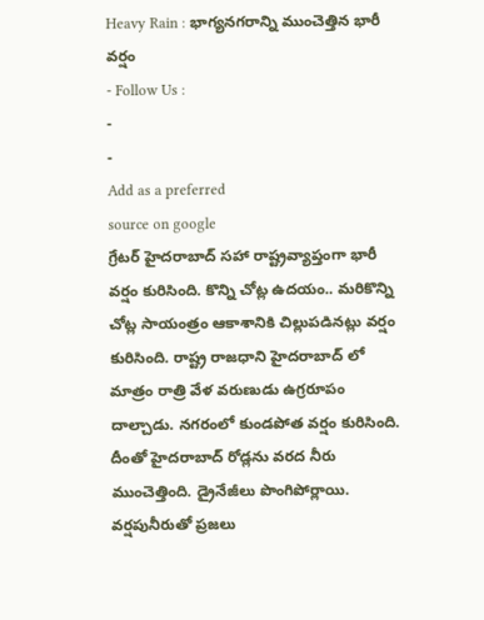Heavy Rain : భాగ్యనగరాన్ని ముంచెత్తిన భారీ వర్షం
- Follow Us :
-
-
Add as a preferred
source on google
గ్రేటర్ హైదరాబాద్ సహా రాష్ట్రవ్యాప్తంగా భారీ వర్షం కురిసింది. కొన్ని చోట్ల ఉదయం.. మరికొన్ని చోట్ల సాయంత్రం ఆకాశానికి చిల్లుపడినట్లు వర్షం కురిసింది. రాష్ట్ర రాజధాని హైదరాబాద్ లో మాత్రం రాత్రి వేళ వరుణుడు ఉగ్రరూపం దాల్చాడు. నగరంలో కుండపోత వర్షం కురిసింది. దీంతో హైదరాబాద్ రోడ్లను వరద నీరు ముంచెత్తింది. డ్రైనేజీలు పొంగిపోర్లాయి. వర్షపునీరుతో ప్రజలు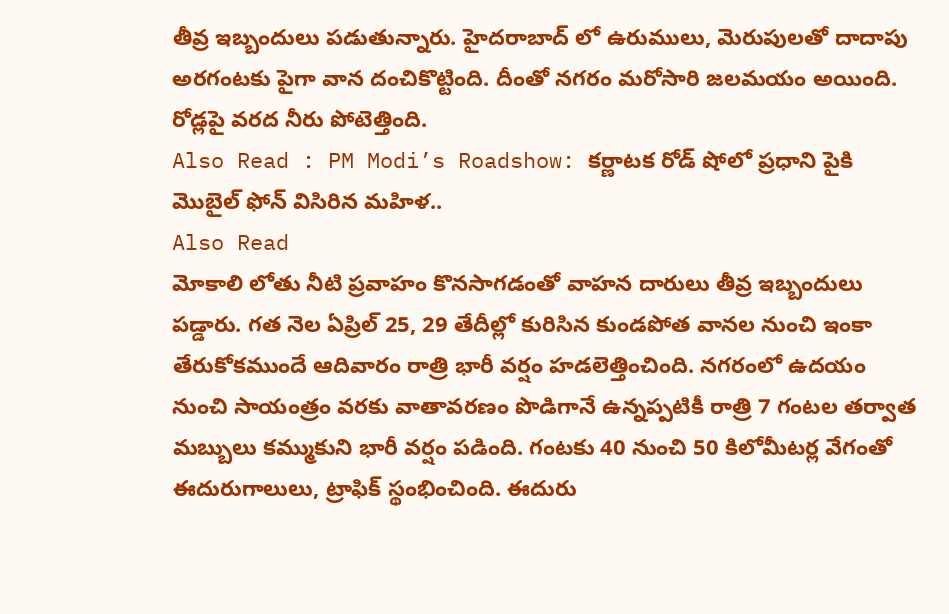తీవ్ర ఇబ్బందులు పడుతున్నారు. హైదరాబాద్ లో ఉరుములు, మెరుపులతో దాదాపు అరగంటకు పైగా వాన దంచికొట్టింది. దీంతో నగరం మరోసారి జలమయం అయింది. రోడ్లపై వరద నీరు పోటెత్తింది.
Also Read : PM Modi’s Roadshow: కర్ణాటక రోడ్ షోలో ప్రధాని పైకి మొబైల్ ఫోన్ విసిరిన మహిళ..
Also Read
మోకాలి లోతు నీటి ప్రవాహం కొనసాగడంతో వాహన దారులు తీవ్ర ఇబ్బందులు పడ్డారు. గత నెల ఏప్రిల్ 25, 29 తేదీల్లో కురిసిన కుండపోత వానల నుంచి ఇంకా తేరుకోకముందే ఆదివారం రాత్రి భారీ వర్షం హడలెత్తించింది. నగరంలో ఉదయం నుంచి సాయంత్రం వరకు వాతావరణం పొడిగానే ఉన్నప్పటికీ రాత్రి 7 గంటల తర్వాత మబ్బులు కమ్ముకుని భారీ వర్షం పడింది. గంటకు 40 నుంచి 50 కిలోమీటర్ల వేగంతో ఈదురుగాలులు, ట్రాఫిక్ స్థంభించింది. ఈదురు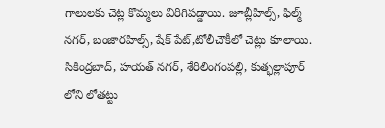గాలులకు చెట్ల కొమ్మలు విరిగిపడ్డాయి. జూబ్లీహిల్స్, ఫిల్మ్ నగర్, బంజారహిల్స్, షేక్ పేట్,టోలీచౌకీలో చెట్లు కూలాయి. సికింద్రబాద్, హయత్ నగర్, శేరిలింగంపల్లి, కుత్భల్లాపూర్ లోని లోతట్టు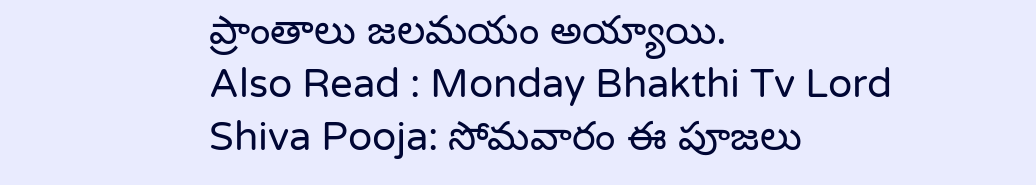ప్రాంతాలు జలమయం అయ్యాయి.
Also Read : Monday Bhakthi Tv Lord Shiva Pooja: సోమవారం ఈ పూజలు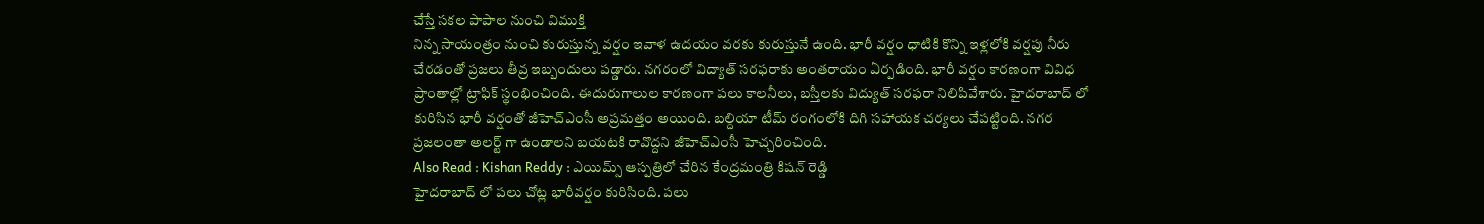చేస్తే సకల పాపాల నుంచి విముక్తి
నిన్న సాయంత్రం నుంచి కురుస్తున్న వర్షం ఇవాళ ఉదయం వరకు కురుస్తునే ఉంది. భారీ వర్షం ధాటికి కొన్ని ఇళ్లలోకి వర్షపు నీరు చేరడంతో ప్రజలు తీవ్ర ఇబ్బందులు పడ్డారు. నగరంలో విద్యాత్ సరఫరాకు అంతరాయం ఏర్పడింది. భారీ వర్షం కారణంగా వివిధ ప్రాంతాల్లో ట్రాఫిక్ స్థంభించింది. ఈదురుగాలుల కారణంగా పలు కాలనీలు, బస్తీలకు విద్యుత్ సరఫరా నిలిపివేశారు. హైదరాబాద్ లో కురిసిన భారీ వర్షంతో జీహెచ్ఎంసీ అప్రమత్తం అయింది. బల్దియా టీమ్ రంగంలోకి దిగి సహాయక చర్యలు చేపట్టింది. నగర ప్రజలంతా అలర్ట్ గా ఉండాలని బయటకి రావొద్దని జీహెచ్ఎంసీ హెచ్చరించింది.
Also Read : Kishan Reddy : ఎయిమ్స్ ఆస్పత్రిలో చేరిన కేంద్రమంత్రి కిషన్ రెడ్డి
హైదరాబాద్ లో పలు చోట్ల భారీవర్షం కురిసింది. పలు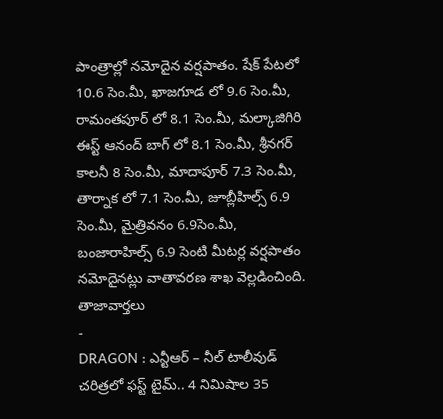పాంత్రాల్లో నమోదైన వర్షపాతం. షేక్ పేటలో 10.6 సెం.మీ, ఖాజగూడ లో 9.6 సెం.మీ, రామంతపూర్ లో 8.1 సెం.మీ, మల్కాజిగిరి ఈస్ట్ ఆనంద్ బాగ్ లో 8.1 సెం.మీ, శ్రీనగర్ కాలనీ 8 సెం.మీ, మాదాపూర్ 7.3 సెం.మీ, తార్నాక లో 7.1 సెం.మీ, జూబ్లీహిల్స్ 6.9 సెం.మీ, మైత్రివనం 6.9సెం.మీ, బంజారాహిల్స్ 6.9 సెంటి మీటర్ల వర్షపాతం నమోదైనట్లు వాతావరణ శాఖ వెల్లడించింది.
తాజావార్తలు
-
DRAGON : ఎన్టీఆర్ – నీల్ టాలీవుడ్ చరిత్రలో ఫస్ట్ టైమ్.. 4 నిమిషాల 35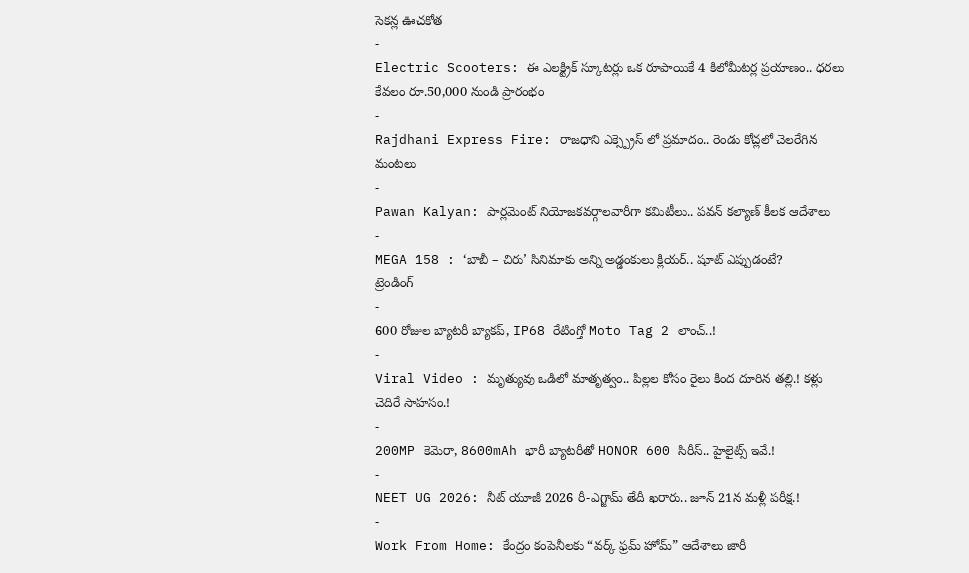సెకన్ల ఊచకోత
-
Electric Scooters: ఈ ఎలక్ట్రిక్ స్కూటర్లు ఒక రూపాయికే 4 కిలోమీటర్ల ప్రయాణం.. ధరలు కేవలం రూ.50,000 నుండి ప్రారంభం
-
Rajdhani Express Fire: రాజధాని ఎక్స్ప్రెస్ లో ప్రమాదం.. రెండు కోచ్లలో చెలరేగిన మంటలు
-
Pawan Kalyan: పార్లమెంట్ నియోజకవర్గాలవారీగా కమిటీలు.. పవన్ కల్యాణ్ కీలక ఆదేశాలు
-
MEGA 158 : ‘బాబీ – చిరు’ సినిమాకు అన్ని అడ్డంకులు క్లియర్.. షూట్ ఎప్పుడంటే?
ట్రెండింగ్
-
600 రోజుల బ్యాటరీ బ్యాకప్, IP68 రేటింగ్తో Moto Tag 2 లాంచ్..!
-
Viral Video : మృత్యువు ఒడిలో మాతృత్వం.. పిల్లల కోసం రైలు కింద దూరిన తల్లి.! కళ్లు చెదిరే సాహసం.!
-
200MP కెమెరా, 8600mAh భారీ బ్యాటరీతో HONOR 600 సిరీస్.. హైలైట్స్ ఇవే.!
-
NEET UG 2026: నీట్ యూజీ 2026 రీ-ఎగ్జామ్ తేదీ ఖరారు.. జూన్ 21న మళ్లీ పరీక్ష.!
-
Work From Home: కేంద్రం కంపెనీలకు “వర్క్ ఫ్రమ్ హోమ్” ఆదేశాలు జారీ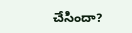చేసిందా?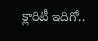క్లారిటీ ఇదిగో..